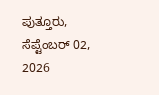ಪುತ್ತೂರು, ಸೆಪ್ಟೆಂಬರ್ 02, 2026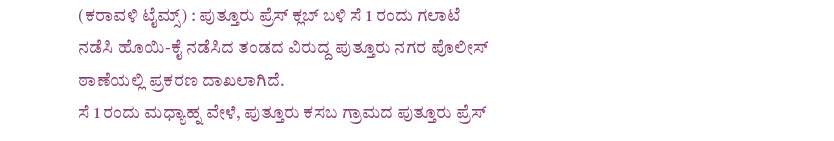(ಕರಾವಳಿ ಟೈಮ್ಸ್) : ಪುತ್ತೂರು ಪ್ರೆಸ್ ಕ್ಲಬ್ ಬಳಿ ಸೆ 1 ರಂದು ಗಲಾಟೆ ನಡೆಸಿ ಹೊಯಿ-ಕೈ ನಡೆಸಿದ ತಂಡದ ವಿರುದ್ದ ಪುತ್ತೂರು ನಗರ ಪೊಲೀಸ್ ಠಾಣೆಯಲ್ಲಿ ಪ್ರಕರಣ ದಾಖಲಾಗಿದೆ.
ಸೆ 1 ರಂದು ಮಧ್ಯಾಹ್ನ ವೇಳೆ, ಪುತ್ತೂರು ಕಸಬ ಗ್ರಾಮದ ಪುತ್ತೂರು ಪ್ರೆಸ್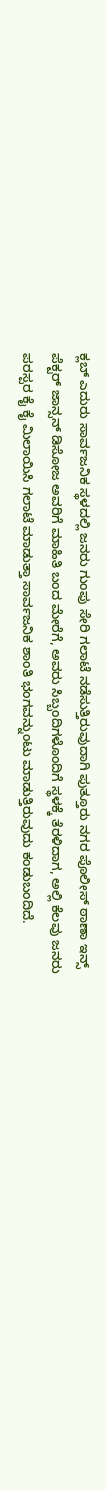ಕ್ಲಬ್ ಎದುರು ಸಾರ್ವಜನಿಕ ಸ್ಥಳದಲ್ಲಿ ಜನರು ಗುಂಪು ಸೇರಿ ಗಲಾಟೆ ನಡೆಸುತ್ತಿರುವುದಾಗಿ ಪುತ್ತೂರು ನಗರ ಪೊಲೀಸ್ ಠಾಣಾ ಇನ್ಸ್ ಪೆಕ್ಟರ್ ಜಾನ್ಸನ್ ಡಿಸೋಜ ಅವರಿಗೆ ಮಾಹಿತಿ ಬಂದ ಮೇರೆಗೆ, ಅವರು ಸಿಬ್ಬಂದಿಗಳೊಂದಿಗೆ ಸ್ಥಳಕ್ಕೆ ತೆರಳಿದಾಗ, ಅಲ್ಲಿ ಕೆಲವು ಜನರು ಪರಸ್ಪರ ಕೈ ಕೈ ಮಿಲಾಯಿಸಿ ಗಲಾಟೆ ಮಾಡುತ್ತಾ ಸಾರ್ವಜನಿಕ ಶಾಂತಿ ಭಂಗವನ್ನುಂಟು ಮಾಡುತ್ತಿರುವುದು ಕಂಡುಬಂದಿದೆ.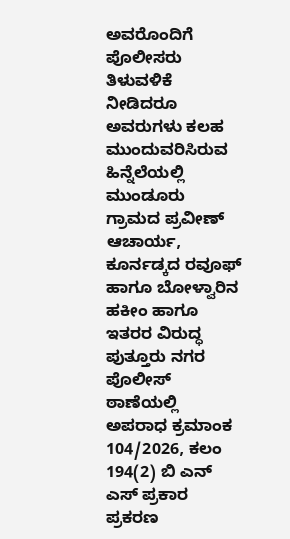ಅವರೊಂದಿಗೆ ಪೊಲೀಸರು ತಿಳುವಳಿಕೆ ನೀಡಿದರೂ ಅವರುಗಳು ಕಲಹ ಮುಂದುವರಿಸಿರುವ ಹಿನ್ನೆಲೆಯಲ್ಲಿ ಮುಂಡೂರು ಗ್ರಾಮದ ಪ್ರವೀಣ್ ಆಚಾರ್ಯ, ಕೂರ್ನಡ್ಕದ ರವೂಫ್ ಹಾಗೂ ಬೋಳ್ವಾರಿನ ಹಕೀಂ ಹಾಗೂ ಇತರರ ವಿರುದ್ಧ ಪುತ್ತೂರು ನಗರ ಪೊಲೀಸ್ ಠಾಣೆಯಲ್ಲಿ ಅಪರಾಧ ಕ್ರಮಾಂಕ 104/2026, ಕಲಂ 194(2) ಬಿ ಎನ್ ಎಸ್ ಪ್ರಕಾರ ಪ್ರಕರಣ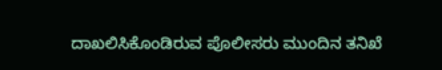ದಾಖಲಿಸಿಕೊಂಡಿರುವ ಪೊಲೀಸರು ಮುಂದಿನ ತನಿಖೆ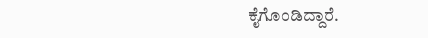ಕೈಗೊಂಡಿದ್ದಾರೆ.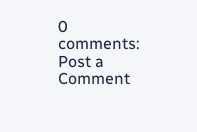0 comments:
Post a Comment